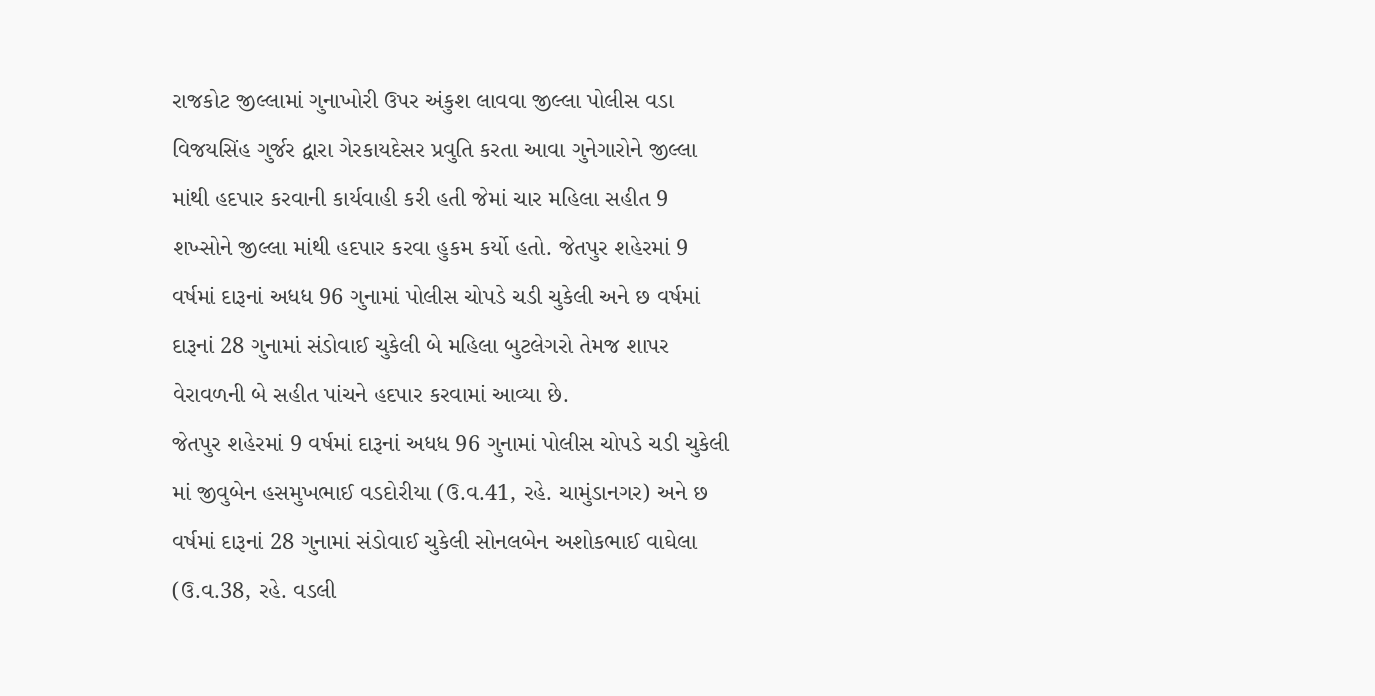રાજકોટ જીલ્લામાં ગુનાખોરી ઉપર અંકુશ લાવવા જીલ્લા પોલીસ વડા વિજયસિંહ ગુર્જર દ્વારા ગેરકાયદેસર પ્રવુતિ કરતા આવા ગુનેગારોને જીલ્લા માંથી હદપાર કરવાની કાર્યવાહી કરી હતી જેમાં ચાર મહિલા સહીત 9 શખ્સોને જીલ્લા માંથી હદપાર કરવા હુકમ કર્યો હતો. જેતપુર શહેરમાં 9 વર્ષમાં દારૂનાં અધધ 96 ગુનામાં પોલીસ ચોપડે ચડી ચુકેલી અને છ વર્ષમાં દારૂનાં 28 ગુનામાં સંડોવાઈ ચુકેલી બે મહિલા બુટલેગરો તેમજ શાપર વેરાવળની બે સહીત પાંચને હદપાર કરવામાં આવ્યા છે.
જેતપુર શહેરમાં 9 વર્ષમાં દારૂનાં અધધ 96 ગુનામાં પોલીસ ચોપડે ચડી ચુકેલી માં જીવુબેન હસમુખભાઈ વડદોરીયા (ઉ.વ.41, રહે. ચામુંડાનગર) અને છ વર્ષમાં દારૂનાં 28 ગુનામાં સંડોવાઈ ચુકેલી સોનલબેન અશોકભાઈ વાઘેલા (ઉ.વ.38, રહે. વડલી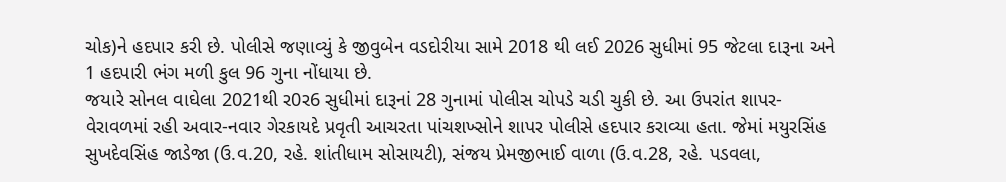ચોક)ને હદપાર કરી છે. પોલીસે જણાવ્યું કે જીવુબેન વડદોરીયા સામે 2018 થી લઈ 2026 સુધીમાં 95 જેટલા દારૂના અને 1 હદપારી ભંગ મળી કુલ 96 ગુના નોંધાયા છે.
જયારે સોનલ વાઘેલા 2021થી ર0ર6 સુધીમાં દારૂનાં 28 ગુનામાં પોલીસ ચોપડે ચડી ચુકી છે. આ ઉપરાંત શાપર-વેરાવળમાં રહી અવાર-નવાર ગેરકાયદે પ્રવૃતી આચરતા પાંચશખ્સોને શાપર પોલીસે હદપાર કરાવ્યા હતા. જેમાં મયુરસિંહ સુખદેવસિંહ જાડેજા (ઉ.વ.20, રહે. શાંતીધામ સોસાયટી), સંજય પ્રેમજીભાઈ વાળા (ઉ.વ.28, રહે. પડવલા,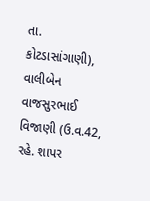તા. કોટડાસાંગાણી), વાલીબેન વાજસુરભાઈ વિજાણી (ઉ.વ.42, રહે. શાપર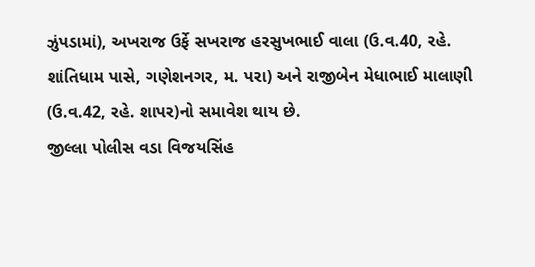ઝુંપડામાં), અખરાજ ઉર્ફે સખરાજ હરસુખભાઈ વાલા (ઉ.વ.40, રહે. શાંતિધામ પાસે, ગણેશનગર, મ. પરા) અને રાજીબેન મેધાભાઈ માલાણી (ઉ.વ.42, રહે. શાપર)નો સમાવેશ થાય છે.
જીલ્લા પોલીસ વડા વિજયસિંહ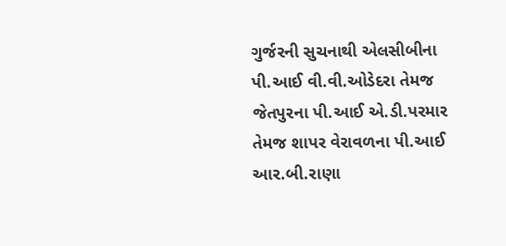ગુર્જરની સુચનાથી એલસીબીના પી.આઈ વી.વી.ઓડેદરા તેમજ જેતપુરના પી.આઈ એ.ડી.પરમાર તેમજ શાપર વેરાવળના પી.આઈ આર.બી.રાણા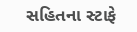સહિતના સ્ટાફે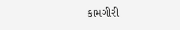કામગીરી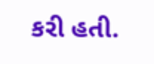કરી હતી.